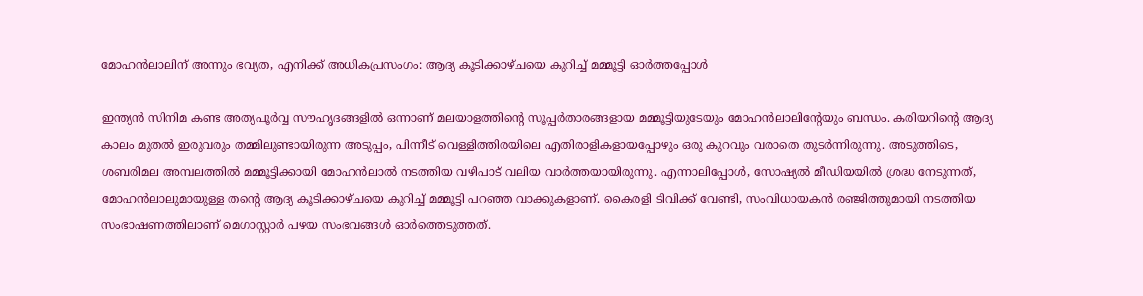മോഹൻലാലിന് അന്നും ഭവ്യത, എനിക്ക് അധികപ്രസംഗം: ആദ്യ കൂടിക്കാഴ്ചയെ കുറിച്ച് മമ്മൂട്ടി ഓർത്തപ്പോൾ

ഇന്ത്യൻ സിനിമ കണ്ട അത്യപൂർവ്വ സൗഹൃദങ്ങളിൽ ഒന്നാണ് മലയാളത്തിന്റെ സൂപ്പർതാരങ്ങളായ മമ്മൂട്ടിയുടേയും മോഹൻലാലിന്റേയും ബന്ധം. കരിയറിന്റെ ആദ്യ കാലം മുതൽ ഇരുവരും തമ്മിലുണ്ടായിരുന്ന അടുപ്പം, പിന്നീട് വെള്ളിത്തിരയിലെ എതിരാളികളായപ്പോഴും ഒരു കുറവും വരാതെ തുടർന്നിരുന്നു. അടുത്തിടെ, ശബരിമല അമ്പലത്തിൽ മമ്മൂട്ടിക്കായി മോഹൻലാൽ നടത്തിയ വഴിപാട് വലിയ വാർത്തയായിരുന്നു. എന്നാലിപ്പോൾ, സോഷ്യൽ മീഡിയയിൽ ശ്രദ്ധ നേടുന്നത്, മോഹൻലാലുമായുള്ള തന്റെ ആദ്യ കൂടിക്കാഴ്ചയെ കുറിച്ച് മമ്മൂട്ടി പറഞ്ഞ വാക്കുകളാണ്. കൈരളി ടിവിക്ക് വേണ്ടി, സംവിധായകൻ രഞ്ജിത്തുമായി നടത്തിയ സംഭാഷണത്തിലാണ് മെഗാസ്റ്റാർ പഴയ സംഭവങ്ങൾ ഓർത്തെടുത്തത്.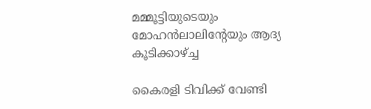മമ്മൂട്ടിയുടെയും മോഹൻലാലിന്റേയും ആദ്യ കൂടിക്കാഴ്ച്ച

കൈരളി ടിവിക്ക് വേണ്ടി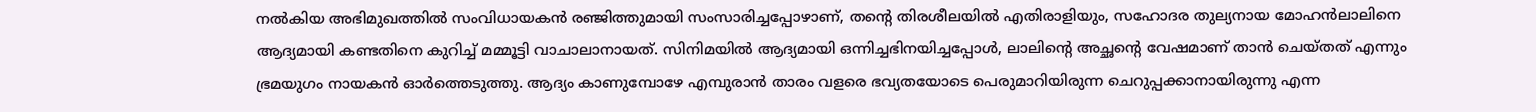നൽകിയ അഭിമുഖത്തിൽ സംവിധായകൻ രഞ്ജിത്തുമായി സംസാരിച്ചപ്പോഴാണ്, തന്റെ തിരശീലയിൽ എതിരാളിയും, സഹോദര തുല്യനായ മോഹൻലാലിനെ ആദ്യമായി കണ്ടതിനെ കുറിച്ച് മമ്മൂട്ടി വാചാലാനായത്. സിനിമയിൽ ആദ്യമായി ഒന്നിച്ചഭിനയിച്ചപ്പോൾ, ലാലിന്റെ അച്ഛന്റെ വേഷമാണ് താൻ ചെയ്തത് എന്നും ഭ്രമയുഗം നായകൻ ഓർത്തെടുത്തു. ആദ്യം കാണുമ്പോഴേ എമ്പുരാൻ താരം വളരെ ഭവ്യതയോടെ പെരുമാറിയിരുന്ന ചെറുപ്പക്കാനായിരുന്നു എന്ന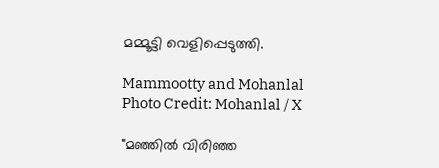മമ്മൂട്ടി വെളിപ്പെടുത്തി.

Mammootty and Mohanlal
Photo Credit: Mohanlal / X

"മഞ്ഞിൽ വിരിഞ്ഞ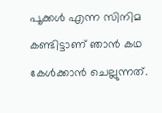പൂക്കൾ എന്ന സിനിമ കണ്ടിട്ടാണ് ഞാൻ കഥ കേൾക്കാൻ ചെല്ലുന്നത്.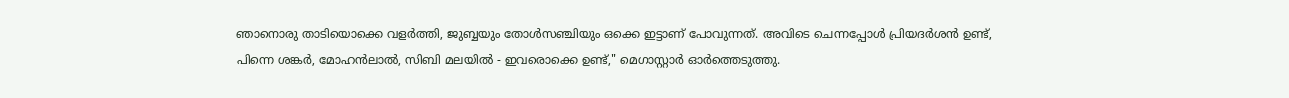ഞാനൊരു താടിയൊക്കെ വളർത്തി, ജുബ്ബയും തോൾസഞ്ചിയും ഒക്കെ ഇട്ടാണ് പോവുന്നത്. അവിടെ ചെന്നപ്പോൾ പ്രിയദർശൻ ഉണ്ട്, പിന്നെ ശങ്കർ, മോഹൻലാൽ, സിബി മലയിൽ - ഇവരൊക്കെ ഉണ്ട്," മെഗാസ്റ്റാർ ഓർത്തെടുത്തു.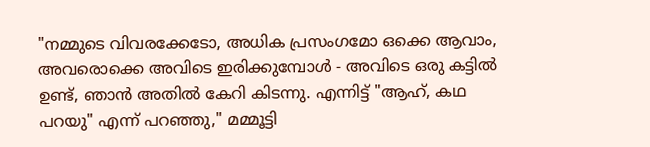"നമ്മുടെ വിവരക്കേടോ, അധിക പ്രസംഗമോ ഒക്കെ ആവാം, അവരൊക്കെ അവിടെ ഇരിക്കുമ്പോൾ - അവിടെ ഒരു കട്ടിൽ ഉണ്ട്, ഞാൻ അതിൽ കേറി കിടന്നു. എന്നിട്ട് "ആഹ്, കഥ പറയു" എന്ന് പറഞ്ഞു," മമ്മൂട്ടി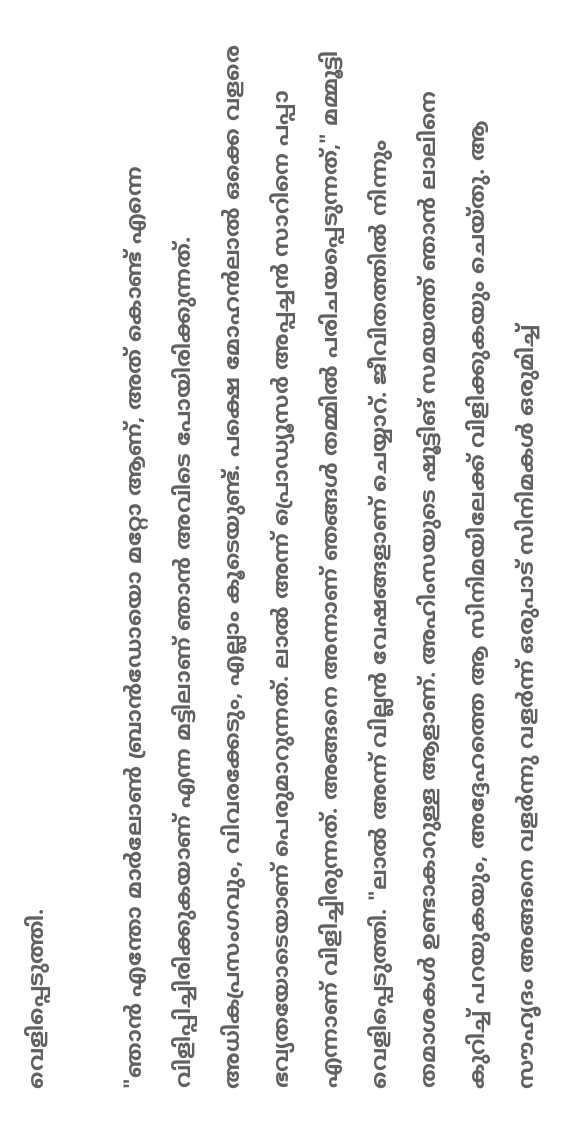വെളിപ്പെടുത്തി.

"ഞാൻ എന്തോ മാർലോൺ ബ്രാൻഡോയൊ മറ്റോ ആണ്, അത് കൊണ്ട് എന്നെ വിളിപ്പിച്ചിരിക്കുകയാണ് എന്ന മട്ടിലാണ് ഞാൻ അവിടെ പോയിരിക്കുന്നത്. അധികപ്രസംഗവും, വിവരക്കേടും, എല്ലാം കൂടെയുണ്ട്. പക്ഷെ മോഹൻലാൽ ഒക്കെ വളരെ ഭവ്യതയോടെയാണ് പെരുമാറുന്നത്. ലാൽ അന്ന് പ്രൊഡ്യൂസർ അപ്പച്ചൻ സാറിനെ പപ്പാ എന്നാണ് വിളിച്ചിരുന്നത്. അങ്ങനെ അന്നാണ് ഞങ്ങൾ തമ്മിൽ പരിചയപ്പെടുന്നത്," മമ്മൂട്ടി വെളിപ്പെടുത്തി. "ലാൽ അന്ന് വില്ലൻ വേഷങ്ങളാണ് ചെയ്യാറ്. ജീവിതത്തിൽ നിന്നും തമാശകൾ ഉണ്ടാകാറുള്ള ആളാണ്. അഹിംസയുടെ ഷൂട്ടിങ് സമയത്ത് ഞാൻ ലാലിനെ കുറിച്ച് പറയുകയും, അദ്ദേഹത്തെ ആ സിനിമയിലേക്ക് വിളിക്കുകയും ചെയ്തു. ആ സൗഹൃദം അങ്ങനെ വളർന്നു വളർന്ന് ഒരുപാട് സിനിമകൾ ഒരുമിച്ച്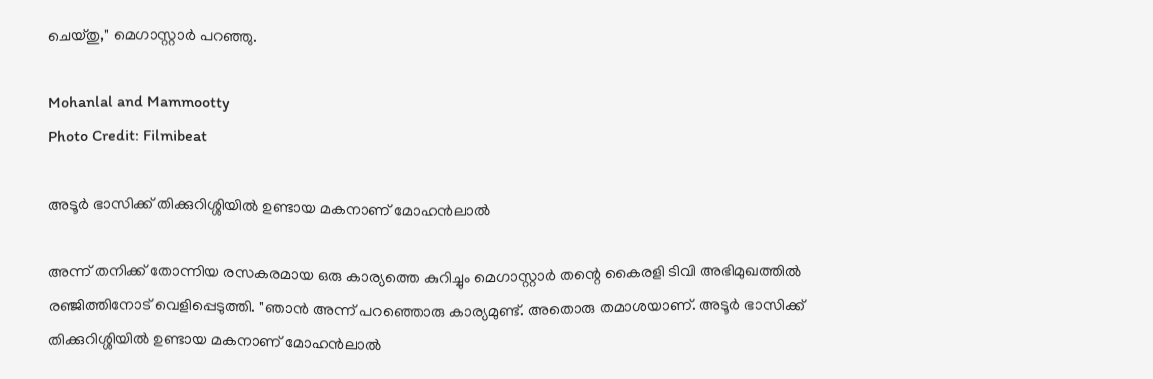ചെയ്തു," മെഗാസ്റ്റാർ പറഞ്ഞു.

Mohanlal and Mammootty
Photo Credit: Filmibeat

അടൂർ ഭാസിക്ക് തിക്കുറിശ്ശിയിൽ ഉണ്ടായ മകനാണ് മോഹൻലാൽ

അന്ന് തനിക്ക് തോന്നിയ രസകരമായ ഒരു കാര്യത്തെ കുറിച്ചും മെഗാസ്റ്റാർ തന്റെ കൈരളി ടിവി അഭിമുഖത്തിൽ രഞ്ജിത്തിനോട് വെളിപ്പെടുത്തി. "ഞാൻ അന്ന് പറഞ്ഞൊരു കാര്യമുണ്ട്. അതൊരു തമാശയാണ്. അടൂർ ഭാസിക്ക് തിക്കുറിശ്ശിയിൽ ഉണ്ടായ മകനാണ് മോഹൻലാൽ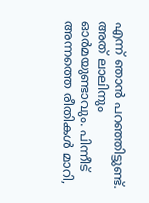എന്ന് ഞാൻ പറഞ്ഞിട്ടുണ്ട്. അത് ലാലിനും ഓർമയുണ്ടാവും. പിന്നീട് അന്നത്തെ രീതികൾ മാറി,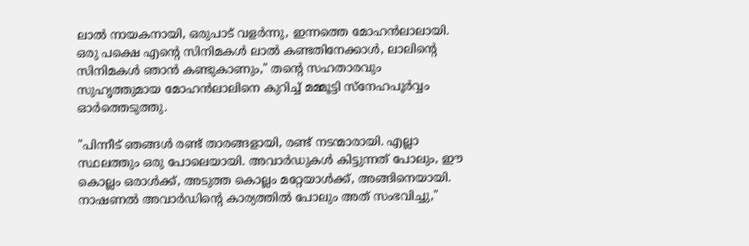ലാൽ നായകനായി, ഒരുപാട് വളർന്നു, ഇന്നത്തെ മോഹൻലാലായി. ഒരു പക്ഷെ എന്റെ സിനിമകൾ ലാൽ കണ്ടതിനേക്കാൾ, ലാലിന്റെ സിനിമകൾ ഞാൻ കണ്ടുകാണും," തന്റെ സഹതാരവും സുഹൃത്തുമായ മോഹൻലാലിനെ കുറിച്ച് മമ്മൂട്ടി സ്നേഹപൂർവ്വം ഓർത്തെടുത്തു.

"പിന്നീട് ഞങ്ങൾ രണ്ട് താരങ്ങളായി, രണ്ട് നടന്മാരായി. എല്ലാ സ്ഥലത്തും ഒരു പോലെയായി. അവാർഡുകൾ കിട്ടുന്നത് പോലും, ഈ കൊല്ലം ഒരാൾക്ക്, അടുത്ത കൊല്ലം മറ്റേയാൾക്ക്, അങ്ങിനെയായി. നാഷണൽ അവാർഡിന്റെ കാര്യത്തിൽ പോലും അത് സംഭവിച്ചു,"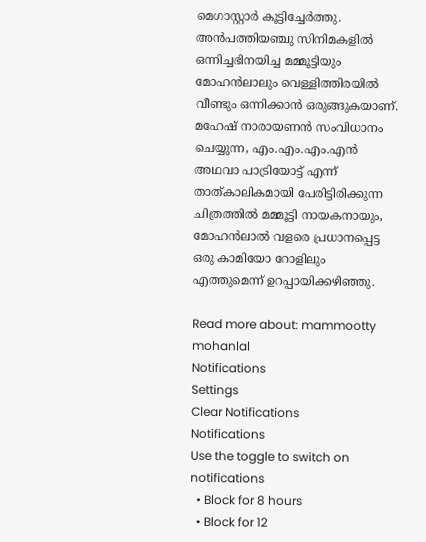മെഗാസ്റ്റാർ കൂട്ടിച്ചേർത്തു. അൻപത്തിയഞ്ചു സിനിമകളിൽ ഒന്നിച്ചഭിനയിച്ച മമ്മൂട്ടിയും മോഹൻലാലും വെള്ളിത്തിരയിൽ വീണ്ടും ഒന്നിക്കാൻ ഒരുങ്ങുകയാണ്. മഹേഷ് നാരായണൻ സംവിധാനം ചെയ്യുന്ന, എം.എം.എം.എൻ അഥവാ പാട്രിയോട്ട് എന്ന് താത്കാലികമായി പേരിട്ടിരിക്കുന്ന ചിത്രത്തിൽ മമ്മൂട്ടി നായകനായും, മോഹൻലാൽ വളരെ പ്രധാനപ്പെട്ട ഒരു കാമിയോ റോളിലും എത്തുമെന്ന് ഉറപ്പായിക്കഴിഞ്ഞു.

Read more about: mammootty mohanlal
Notifications
Settings
Clear Notifications
Notifications
Use the toggle to switch on notifications
  • Block for 8 hours
  • Block for 12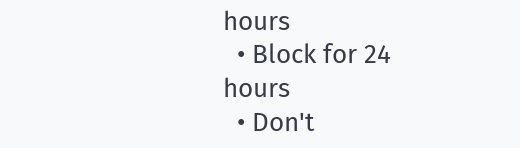hours
  • Block for 24 hours
  • Don't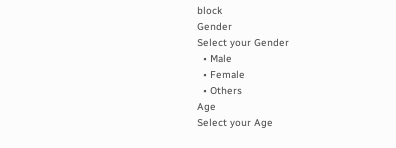block
Gender
Select your Gender
  • Male
  • Female
  • Others
Age
Select your Age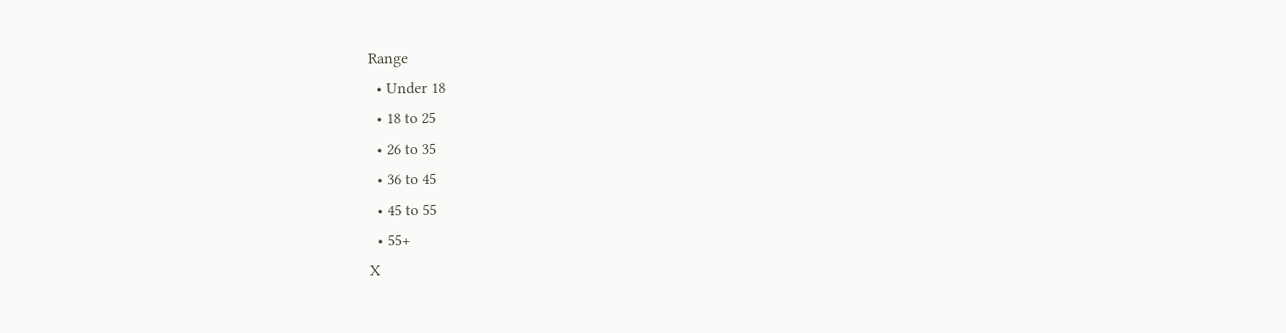Range
  • Under 18
  • 18 to 25
  • 26 to 35
  • 36 to 45
  • 45 to 55
  • 55+
X